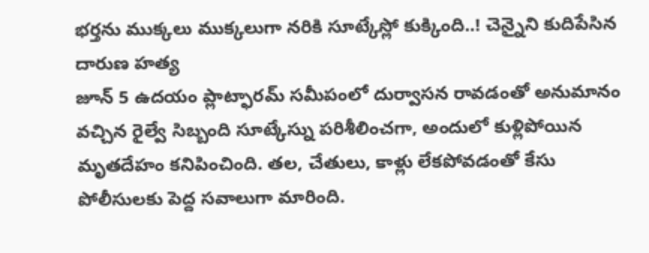భర్తను ముక్కలు ముక్కలుగా నరికి సూట్కేస్లో కుక్కింది..! చెన్నైని కుదిపేసిన దారుణ హత్య
జూన్ 5 ఉదయం ప్లాట్ఫారమ్ సమీపంలో దుర్వాసన రావడంతో అనుమానం వచ్చిన రైల్వే సిబ్బంది సూట్కేస్ను పరిశీలించగా, అందులో కుళ్లిపోయిన మృతదేహం కనిపించింది. తల, చేతులు, కాళ్లు లేకపోవడంతో కేసు పోలీసులకు పెద్ద సవాలుగా మారింది.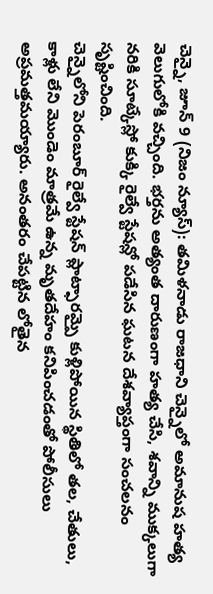చెన్నై, జూన్ 9 (నిజం న్యూస్): తమిళనాడు రాజధాని చెన్నైలో అమానుష హత్య వెలుగులోకి వచ్చింది. భర్తను అత్యంత దారుణంగా హత్య చేసి, శవాన్ని ముక్కలుగా నరికి సూట్కేస్లో కుక్కి రైల్వే స్టేషన్లో పడేసిన ఘటన దేశవ్యాప్తంగా సంచలనం సృష్టించింది.
చెన్నైలోని పెరంబూర్ రైల్వే స్టేషన్ ప్లాట్ఫారమ్పై కుళ్లిపోయిన స్థితిలో తల, చేతులు, కాళ్లు లేని మొండెం మాత్రమే ఉన్న మృతదేహం కనిపించడంతో పోలీసులు అప్రమత్తమయ్యారు. అనంతరం చేపట్టిన లోతైన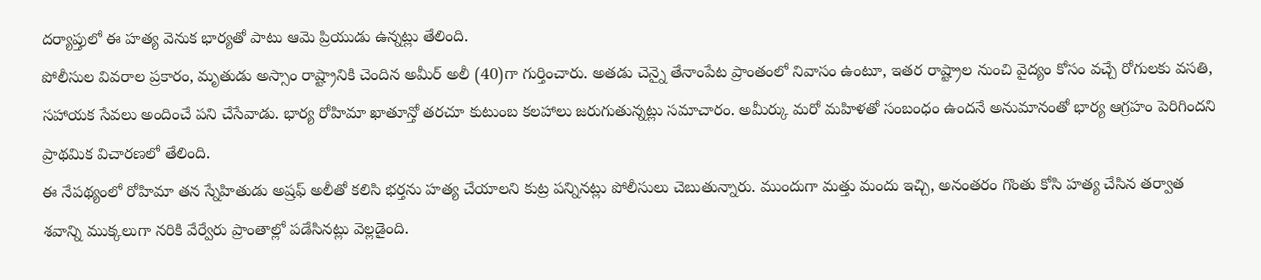దర్యాప్తులో ఈ హత్య వెనుక భార్యతో పాటు ఆమె ప్రియుడు ఉన్నట్లు తేలింది.
పోలీసుల వివరాల ప్రకారం, మృతుడు అస్సాం రాష్ట్రానికి చెందిన అమీర్ అలీ (40)గా గుర్తించారు. అతడు చెన్నై తేనాంపేట ప్రాంతంలో నివాసం ఉంటూ, ఇతర రాష్ట్రాల నుంచి వైద్యం కోసం వచ్చే రోగులకు వసతి, సహాయక సేవలు అందించే పని చేసేవాడు. భార్య రోహిమా ఖాతూన్తో తరచూ కుటుంబ కలహాలు జరుగుతున్నట్లు సమాచారం. అమీర్కు మరో మహిళతో సంబంధం ఉందనే అనుమానంతో భార్య ఆగ్రహం పెరిగిందని ప్రాథమిక విచారణలో తేలింది.
ఈ నేపథ్యంలో రోహిమా తన స్నేహితుడు అష్రఫ్ అలీతో కలిసి భర్తను హత్య చేయాలని కుట్ర పన్నినట్లు పోలీసులు చెబుతున్నారు. ముందుగా మత్తు మందు ఇచ్చి, అనంతరం గొంతు కోసి హత్య చేసిన తర్వాత శవాన్ని ముక్కలుగా నరికి వేర్వేరు ప్రాంతాల్లో పడేసినట్లు వెల్లడైంది.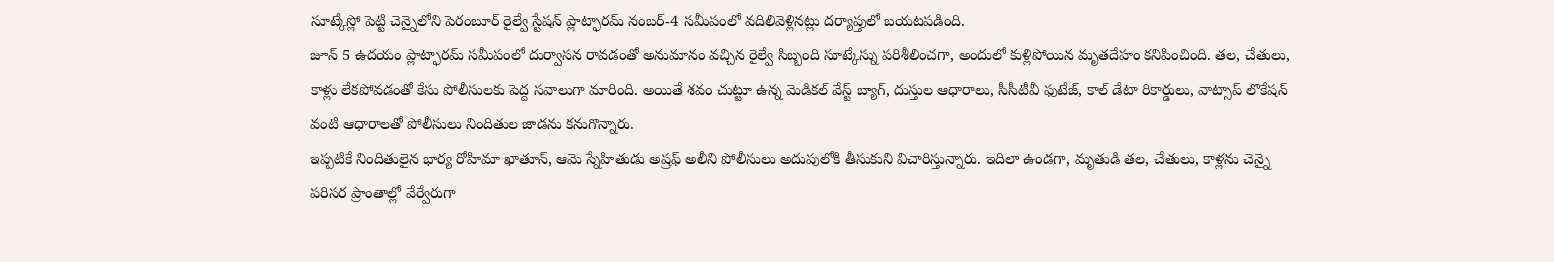సూట్కేస్లో పెట్టి చెన్నైలోని పెరంబూర్ రైల్వే స్టేషన్ ప్లాట్ఫారమ్ నంబర్-4 సమీపంలో వదిలివెళ్లినట్లు దర్యాప్తులో బయటపడింది.
జూన్ 5 ఉదయం ప్లాట్ఫారమ్ సమీపంలో దుర్వాసన రావడంతో అనుమానం వచ్చిన రైల్వే సిబ్బంది సూట్కేస్ను పరిశీలించగా, అందులో కుళ్లిపోయిన మృతదేహం కనిపించింది. తల, చేతులు, కాళ్లు లేకపోవడంతో కేసు పోలీసులకు పెద్ద సవాలుగా మారింది. అయితే శవం చుట్టూ ఉన్న మెడికల్ వేస్ట్ బ్యాగ్, దుస్తుల ఆధారాలు, సీసీటీవీ ఫుటేజ్, కాల్ డేటా రికార్డులు, వాట్సాప్ లొకేషన్ వంటి ఆధారాలతో పోలీసులు నిందితుల జాడను కనుగొన్నారు.
ఇప్పటికే నిందితులైన భార్య రోహిమా ఖాతూన్, ఆమె స్నేహితుడు అష్రఫ్ అలీని పోలీసులు అదుపులోకి తీసుకుని విచారిస్తున్నారు. ఇదిలా ఉండగా, మృతుడి తల, చేతులు, కాళ్లను చెన్నై పరిసర ప్రాంతాల్లో వేర్వేరుగా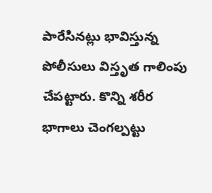పారేసినట్లు భావిస్తున్న పోలీసులు విస్తృత గాలింపు చేపట్టారు. కొన్ని శరీర భాగాలు చెంగల్పట్టు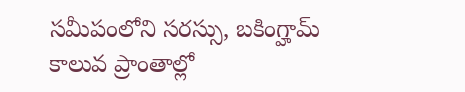సమీపంలోని సరస్సు, బకింగ్హామ్ కాలువ ప్రాంతాల్లో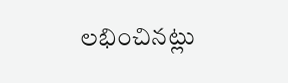లభించినట్లు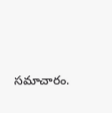సమాచారం.